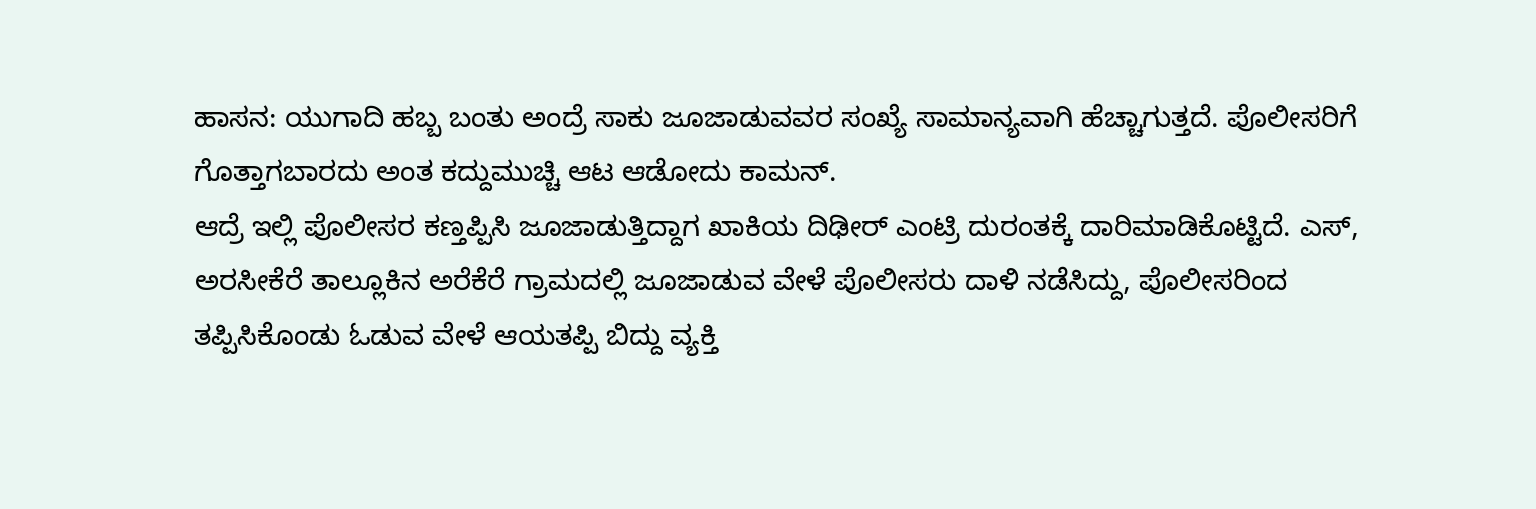ಹಾಸನ: ಯುಗಾದಿ ಹಬ್ಬ ಬಂತು ಅಂದ್ರೆ ಸಾಕು ಜೂಜಾಡುವವರ ಸಂಖ್ಯೆ ಸಾಮಾನ್ಯವಾಗಿ ಹೆಚ್ಚಾಗುತ್ತದೆ. ಪೊಲೀಸರಿಗೆ ಗೊತ್ತಾಗಬಾರದು ಅಂತ ಕದ್ದುಮುಚ್ಚಿ ಆಟ ಆಡೋದು ಕಾಮನ್.
ಆದ್ರೆ ಇಲ್ಲಿ ಪೊಲೀಸರ ಕಣ್ತಪ್ಪಿಸಿ ಜೂಜಾಡುತ್ತಿದ್ದಾಗ ಖಾಕಿಯ ದಿಢೀರ್ ಎಂಟ್ರಿ ದುರಂತಕ್ಕೆ ದಾರಿಮಾಡಿಕೊಟ್ಟಿದೆ. ಎಸ್, ಅರಸೀಕೆರೆ ತಾಲ್ಲೂಕಿನ ಅರೆಕೆರೆ ಗ್ರಾಮದಲ್ಲಿ ಜೂಜಾಡುವ ವೇಳೆ ಪೊಲೀಸರು ದಾಳಿ ನಡೆಸಿದ್ದು, ಪೊಲೀಸರಿಂದ ತಪ್ಪಿಸಿಕೊಂಡು ಓಡುವ ವೇಳೆ ಆಯತಪ್ಪಿ ಬಿದ್ದು ವ್ಯಕ್ತಿ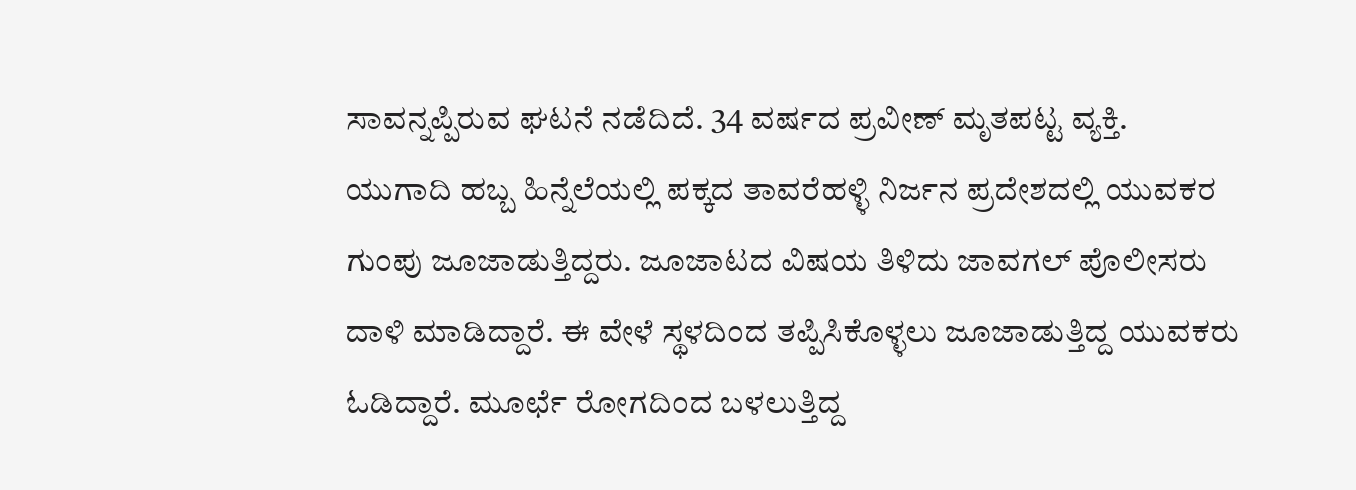ಸಾವನ್ನಪ್ಪಿರುವ ಘಟನೆ ನಡೆದಿದೆ. 34 ವರ್ಷದ ಪ್ರವೀಣ್ ಮೃತಪಟ್ಟ ವ್ಯಕ್ತಿ.
ಯುಗಾದಿ ಹಬ್ಬ ಹಿನ್ನೆಲೆಯಲ್ಲಿ ಪಕ್ಕದ ತಾವರೆಹಳ್ಳಿ ನಿರ್ಜನ ಪ್ರದೇಶದಲ್ಲಿ ಯುವಕರ ಗುಂಪು ಜೂಜಾಡುತ್ತಿದ್ದರು. ಜೂಜಾಟದ ವಿಷಯ ತಿಳಿದು ಜಾವಗಲ್ ಪೊಲೀಸರು ದಾಳಿ ಮಾಡಿದ್ದಾರೆ. ಈ ವೇಳೆ ಸ್ಥಳದಿಂದ ತಪ್ಪಿಸಿಕೊಳ್ಳಲು ಜೂಜಾಡುತ್ತಿದ್ದ ಯುವಕರು ಓಡಿದ್ದಾರೆ. ಮೂರ್ಛೆ ರೋಗದಿಂದ ಬಳಲುತ್ತಿದ್ದ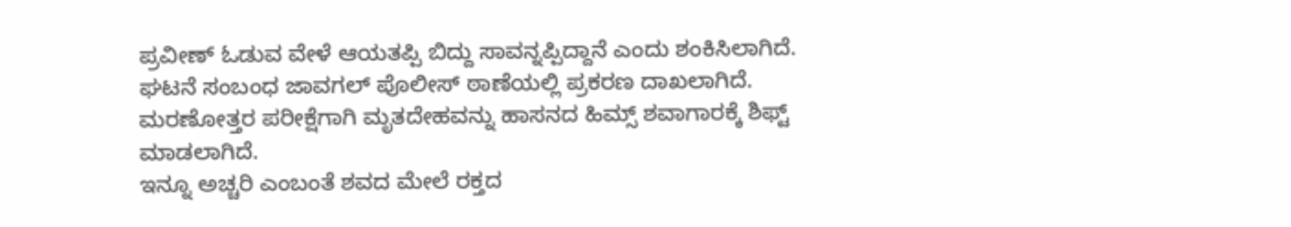ಪ್ರವೀಣ್ ಓಡುವ ವೇಳೆ ಆಯತಪ್ಪಿ ಬಿದ್ದು ಸಾವನ್ನಪ್ಪಿದ್ದಾನೆ ಎಂದು ಶಂಕಿಸಿಲಾಗಿದೆ.
ಘಟನೆ ಸಂಬಂಧ ಜಾವಗಲ್ ಪೊಲೀಸ್ ಠಾಣೆಯಲ್ಲಿ ಪ್ರಕರಣ ದಾಖಲಾಗಿದೆ. ಮರಣೋತ್ತರ ಪರೀಕ್ಷೆಗಾಗಿ ಮೃತದೇಹವನ್ನು ಹಾಸನದ ಹಿಮ್ಸ್ ಶವಾಗಾರಕ್ಕೆ ಶಿಫ್ಟ್ ಮಾಡಲಾಗಿದೆ.
ಇನ್ನೂ ಅಚ್ಚರಿ ಎಂಬಂತೆ ಶವದ ಮೇಲೆ ರಕ್ತದ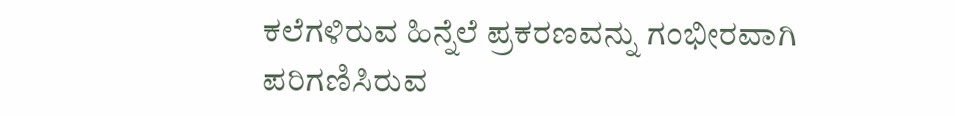ಕಲೆಗಳಿರುವ ಹಿನ್ನೆಲೆ ಪ್ರಕರಣವನ್ನು ಗಂಭೀರವಾಗಿ ಪರಿಗಣಿಸಿರುವ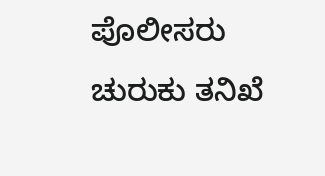ಪೊಲೀಸರು ಚುರುಕು ತನಿಖೆ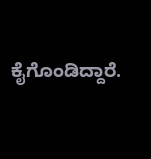ಕೈಗೊಂಡಿದ್ದಾರೆ.